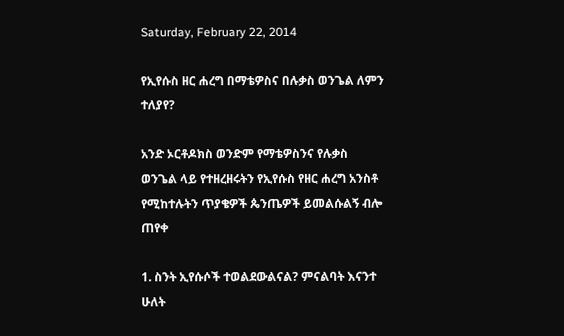Saturday, February 22, 2014

የኢየሱስ ዘር ሐረግ በማቴዎስና በሉቃስ ወንጌል ለምን ተለያየ?

አንድ ኦርቶዶክስ ወንድም የማቴዎስንና የሉቃስ ወንጌል ላይ የተዘረዘሩትን የኢየሱስ የዘር ሐረግ አንስቶ የሚከተሉትን ጥያቄዎች ጴንጤዎች ይመልሱልኝ ብሎ ጠየቀ

1. ስንት ኢየሱሶች ተወልደውልናል? ምናልባት እናንተ ሁለት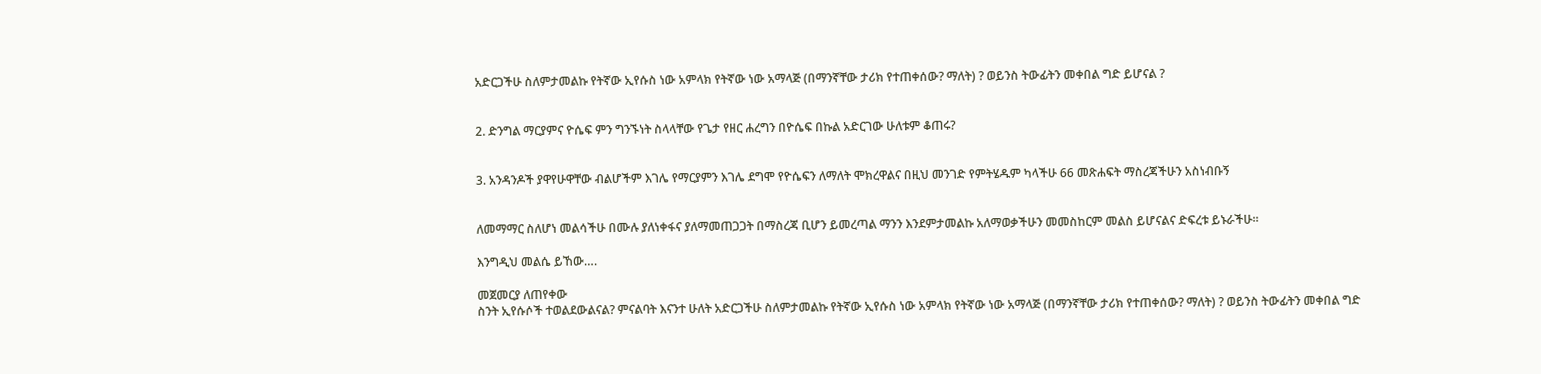አድርጋችሁ ስለምታመልኩ የትኛው ኢየሱስ ነው አምላክ የትኛው ነው አማላጅ (በማንኛቸው ታሪክ የተጠቀሰው? ማለት) ? ወይንስ ትውፊትን መቀበል ግድ ይሆናል ?


2. ድንግል ማርያምና ዮሴፍ ምን ግንኙነት ስላላቸው የጌታ የዘር ሐረግን በዮሴፍ በኩል አድርገው ሁለቱም ቆጠሩ?


3. አንዳንዶች ያዋየሁዋቸው ብልሆችም እገሌ የማርያምን እገሌ ደግሞ የዮሴፍን ለማለት ሞክረዋልና በዚህ መንገድ የምትሄዱም ካላችሁ 66 መጽሐፍት ማስረጃችሁን አስነብቡኝ


ለመማማር ስለሆነ መልሳችሁ በሙሉ ያለነቀፋና ያለማመጠጋጋት በማስረጃ ቢሆን ይመረጣል ማንን እንደምታመልኩ አለማወቃችሁን መመስከርም መልስ ይሆናልና ድፍረቱ ይኑራችሁ።

እንግዲህ መልሴ ይኸው….

መጀመርያ ለጠየቀው
ስንት ኢየሱሶች ተወልደውልናል? ምናልባት እናንተ ሁለት አድርጋችሁ ስለምታመልኩ የትኛው ኢየሱስ ነው አምላክ የትኛው ነው አማላጅ (በማንኛቸው ታሪክ የተጠቀሰው? ማለት) ? ወይንስ ትውፊትን መቀበል ግድ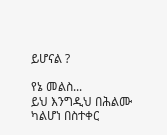ይሆናል ?

የኔ መልስ...
ይህ እንግዲህ በሕልሙ ካልሆነ በስተቀር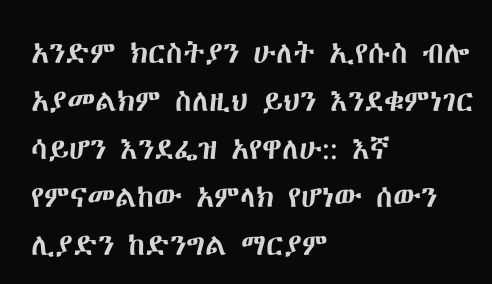አንድም ክርስትያን ሁለት ኢየሱስ ብሎ አያመልክም ስለዚህ ይህን እንደቁምነገር ሳይሆን እንደፌዝ አየዋለሁ:: እኛ የምናመልከው አምላክ የሆነው ሰውን ሊያድን ከድንግል ማርያም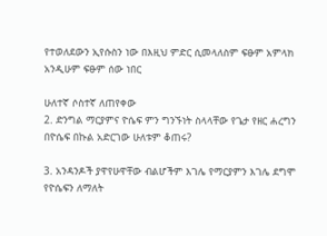የተወለደውን ኢየሱስን ነው በእዚህ ምድር ሲመላለስም ፍፁም አምላክ አንዲሁም ፍፁም ሰው ነበር

ሁለተኛ ሶስተኛ ለጠየቀው
2. ድንግል ማርያምና ዮሴፍ ምን ግንኙነት ስላላቸው የጌታ የዘር ሐረግን በዮሴፍ በኩል አድርገው ሁለቱም ቆጠሩ?

3. አንዳንዶች ያዋየሁዋቸው ብልሆችም እገሌ የማርያምን እገሌ ደግሞ የዮሴፍን ለማለት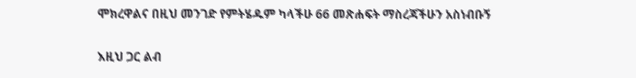ሞክረዋልና በዚህ መንገድ የምትሄዱም ካላችሁ 66 መጽሐፍት ማስረጃችሁን አስነብቡኝ

እዚህ ጋር ልብ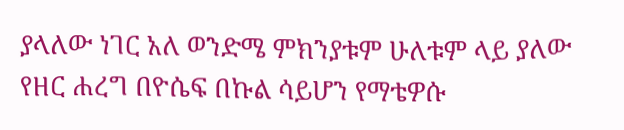ያላለው ነገር አለ ወንድሜ ምክንያቱም ሁለቱም ላይ ያለው የዘር ሐረግ በዮሴፍ በኩል ሳይሆን የማቴዎሱ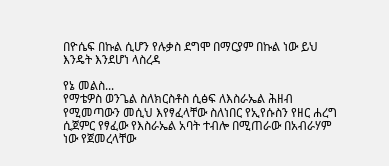በዮሴፍ በኩል ሲሆን የሉቃስ ደግሞ በማርያም በኩል ነው ይህ እንዴት እንደሆነ ላስረዳ

የኔ መልስ...
የማቴዎስ ወንጌል ስለክርስቶስ ሲፅፍ ለእስራኤል ሕዘብ የሚመጣውን መሲህ እየፃፈላቸው ስለነበር የኢየሱስን የዘር ሐረግ ሲጀምር የፃፈው የእስራኤል አባት ተብሎ በሚጠራው በአብራሃም ነው የጀመረላቸው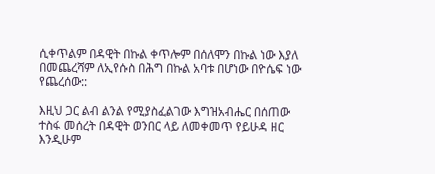ሲቀጥልም በዳዊት በኩል ቀጥሎም በሰለሞን በኩል ነው እያለ በመጨረሻም ለኢየሱስ በሕግ በኩል አባቱ በሆነው በዮሴፍ ነው የጨረሰው::

እዚህ ጋር ልብ ልንል የሚያስፈልገው እግዝአብሔር በሰጠው ተስፋ መሰረት በዳዊት ወንበር ላይ ለመቀመጥ የይሁዳ ዘር እንዲሁም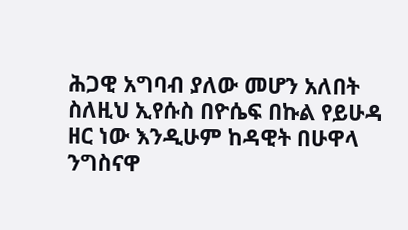ሕጋዊ አግባብ ያለው መሆን አለበት ስለዚህ ኢየሱስ በዮሴፍ በኩል የይሁዳ ዘር ነው እንዲሁም ከዳዊት በሁዋላ ንግስናዋ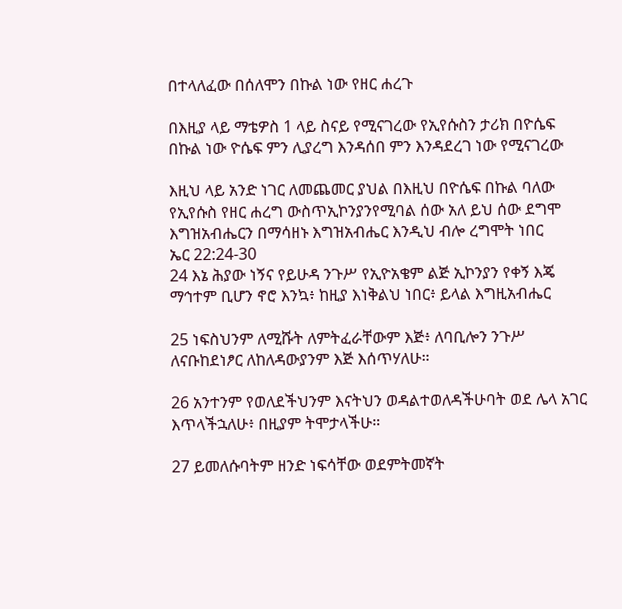በተላለፈው በሰለሞን በኩል ነው የዘር ሐረጉ

በእዚያ ላይ ማቴዎስ 1 ላይ ስናይ የሚናገረው የኢየሱስን ታሪክ በዮሴፍ በኩል ነው ዮሴፍ ምን ሊያረግ እንዳሰበ ምን እንዳደረገ ነው የሚናገረው

እዚህ ላይ አንድ ነገር ለመጨመር ያህል በእዚህ በዮሴፍ በኩል ባለው የኢየሱስ የዘር ሐረግ ውስጥኢኮንያንየሚባል ሰው አለ ይህ ሰው ደግሞ እግዝአብሔርን በማሳዘኑ እግዝአብሔር እንዲህ ብሎ ረግሞት ነበር
ኤር 22:24-30
24 እኔ ሕያው ነኝና የይሁዳ ንጉሥ የኢዮአቄም ልጅ ኢኮንያን የቀኝ እጄ ማኅተም ቢሆን ኖሮ እንኳ፥ ከዚያ እነቅልህ ነበር፥ ይላል እግዚአብሔር

25 ነፍስህንም ለሚሹት ለምትፈራቸውም እጅ፥ ለባቢሎን ንጉሥ ለናቡከደነፆር ለከለዳውያንም እጅ እሰጥሃለሁ።

26 አንተንም የወለደችህንም እናትህን ወዳልተወለዳችሁባት ወደ ሌላ አገር እጥላችኋለሁ፥ በዚያም ትሞታላችሁ።

27 ይመለሱባትም ዘንድ ነፍሳቸው ወደምትመኛት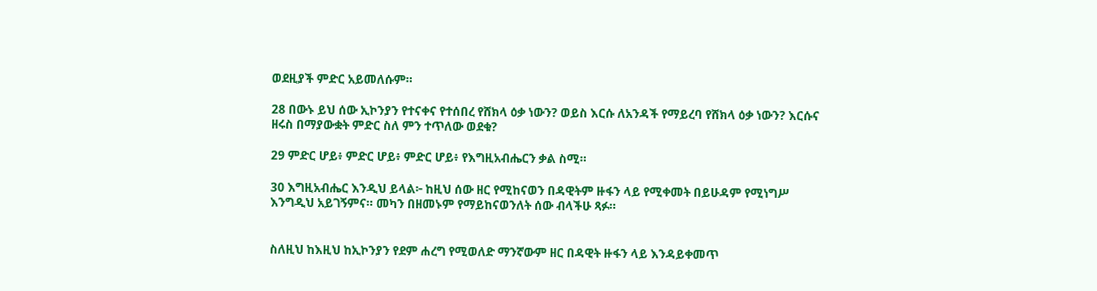ወደዚያች ምድር አይመለሱም።

28 በውኑ ይህ ሰው ኢኮንያን የተናቀና የተሰበረ የሸክላ ዕቃ ነውን? ወይስ እርሱ ለአንዳች የማይረባ የሸክላ ዕቃ ነውን? እርሱና ዘሩስ በማያውቋት ምድር ስለ ምን ተጥለው ወደቁ?

29 ምድር ሆይ፥ ምድር ሆይ፥ ምድር ሆይ፥ የእግዚአብሔርን ቃል ስሚ።

30 እግዚአብሔር እንዲህ ይላል፦ ከዚህ ሰው ዘር የሚከናወን በዳዊትም ዙፋን ላይ የሚቀመት በይሁዳም የሚነግሥ እንግዲህ አይገኝምና። መካን በዘመኑም የማይከናወንለት ሰው ብላችሁ ጻፉ።


ስለዚህ ከእዚህ ከኢኮንያን የደም ሐረግ የሚወለድ ማንኛውም ዘር በዳዊት ዙፋን ላይ እንዳይቀመጥ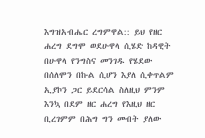እግዝአብሔር ረግምዋል:: ይህ የዘር ሐረግ ደግሞ ወደሁዋላ ሲሄድ ከዳዊት በሁዋላ የንግስና መንገዱ የሄደው በሰለሞን በኩል ሲሆን እያለ ሲቀጥልም ኢያኮን ጋር ይደርሳል ስለዚህ ምንም እንኳ በደም ዘር ሐረግ የእዚህ ዘር ቢረገምም በሕግ ግን መብት ያለው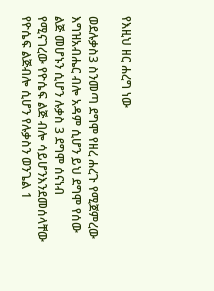የእዚህ ዘር ሐረግ ነው

ወደሉቃስ3 ስንመጣ ደግሞ የዘረ ሐረጉ የሚጀምረው እግዝአብሔር ብሎ አዳም ሲሆን ይህ ደግሞ የሰው ልጅ መሆኑን ሲሆን ሉቃስ 3 ደግሞ ሰናነብ የሚናገረው የዮሴፍ ልጅ ብሎ ሳይሆንእንደመሰላቸው የዮሴፍ ልጅብሎ ሲሆን የሉቃስን ወንጌል 1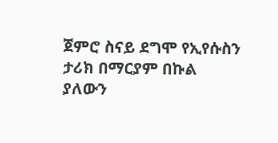ጀምሮ ስናይ ደግሞ የኢየሱስን ታሪክ በማርያም በኩል ያለውን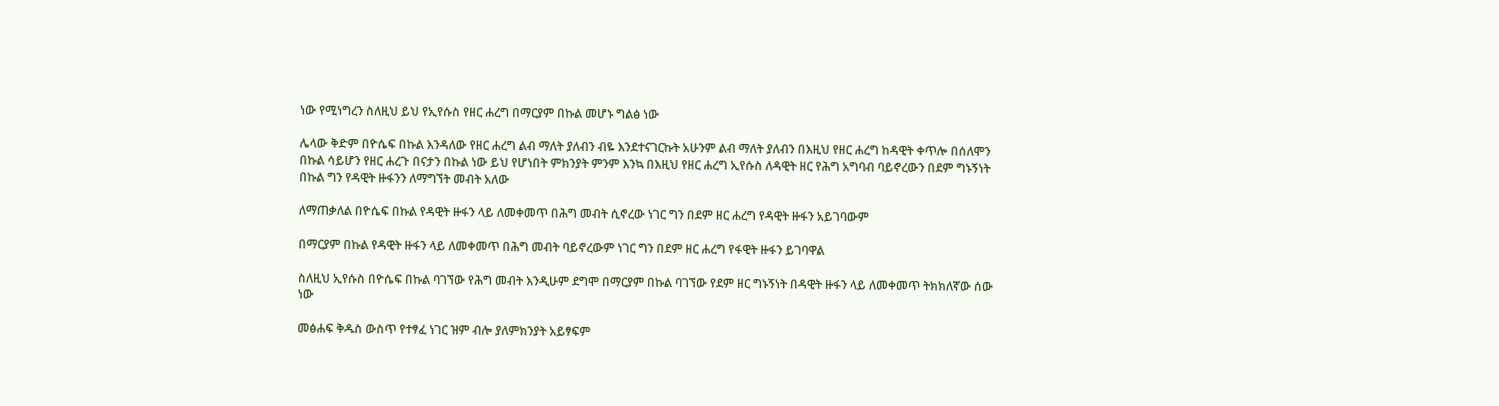ነው የሚነግረን ስለዚህ ይህ የኢየሱስ የዘር ሐረግ በማርያም በኩል መሆኑ ግልፅ ነው

ሌላው ቅድም በዮሴፍ በኩል እንዳለው የዘር ሐረግ ልብ ማለት ያለብን ብዬ እንደተናገርኩት አሁንም ልብ ማለት ያለብን በእዚህ የዘር ሐረግ ከዳዊት ቀጥሎ በሰለሞን በኩል ሳይሆን የዘር ሐረጉ በናታን በኩል ነው ይህ የሆነበት ምክንያት ምንም እንኳ በእዚህ የዘር ሐረግ ኢየሱስ ለዳዊት ዘር የሕግ አግባብ ባይኖረውን በደም ግኑኝነት በኩል ግን የዳዊት ዙፋንን ለማግኘት መብት አለው

ለማጠቃለል በዮሴፍ በኩል የዳዊት ዙፋን ላይ ለመቀመጥ በሕግ መብት ሲኖረው ነገር ግን በደም ዘር ሐረግ የዳዊት ዙፋን አይገባውም

በማርያም በኩል የዳዊት ዙፋን ላይ ለመቀመጥ በሕግ መብት ባይኖረውም ነገር ግን በደም ዘር ሐረግ የፋዊት ዙፋን ይገባዋል

ስለዚህ ኢየሱስ በዮሴፍ በኩል ባገኘው የሕግ መብት እንዲሁም ደግሞ በማርያም በኩል ባገኘው የደም ዘር ግኑኝነት በዳዊት ዙፋን ላይ ለመቀመጥ ትክክለኛው ሰው ነው

መፅሐፍ ቅዱስ ውስጥ የተፃፈ ነገር ዝም ብሎ ያለምክንያት አይፃፍም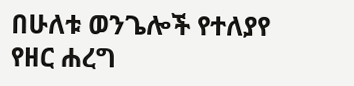በሁለቱ ወንጌሎች የተለያየ የዘር ሐረግ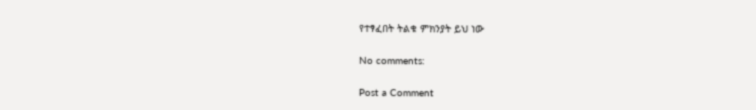የተፃፈበት ትልቁ ምክንያት ይህ ነው

No comments:

Post a Comment